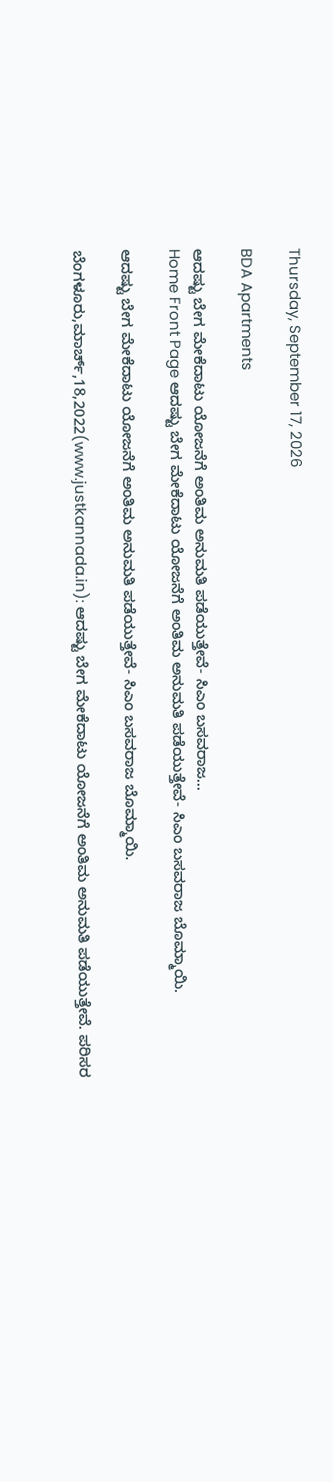Thursday, September 17, 2026

BDA Apartments

ಆದಷ್ಟು ಬೇಗ ಮೇಕೆದಾಟು ಯೋಜನೆಗೆ ಅಂತಿಮ ಅನುಮತಿ ಪಡೆಯುತ್ತೇವೆ- ಸಿಎಂ ಬಸವರಾಜ...
Home Front Page ಆದಷ್ಟು ಬೇಗ ಮೇಕೆದಾಟು ಯೋಜನೆಗೆ ಅಂತಿಮ ಅನುಮತಿ ಪಡೆಯುತ್ತೇವೆ- ಸಿಎಂ ಬಸವರಾಜ ಬೊಮ್ಮಾಯಿ.

ಆದಷ್ಟು ಬೇಗ ಮೇಕೆದಾಟು ಯೋಜನೆಗೆ ಅಂತಿಮ ಅನುಮತಿ ಪಡೆಯುತ್ತೇವೆ- ಸಿಎಂ ಬಸವರಾಜ ಬೊಮ್ಮಾಯಿ.

ಬೆಂಗಳೂರು,ಮಾರ್ಚ್,18,2022(www.justkannada.in): ಆದಷ್ಟು ಬೇಗ ಮೇಕೆದಾಟು ಯೋಜನೆಗೆ ಅಂತಿಮ ಅನುಮತಿ ಪಡೆಯುತ್ತೇವೆ. ಪರಿಸರ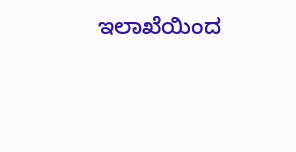ಇಲಾಖೆಯಿಂದ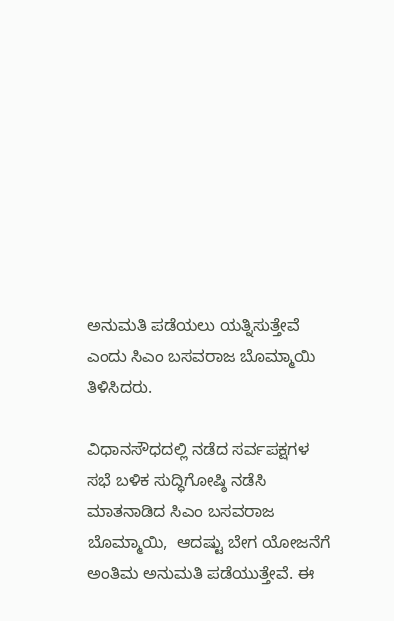ಅನುಮತಿ ಪಡೆಯಲು ಯತ್ನಿಸುತ್ತೇವೆ ಎಂದು ಸಿಎಂ ಬಸವರಾಜ ಬೊಮ್ಮಾಯಿ ತಿಳಿಸಿದರು.

ವಿಧಾನಸೌಧದಲ್ಲಿ ನಡೆದ ಸರ್ವಪಕ್ಷಗಳ ಸಭೆ ಬಳಿಕ ಸುದ್ಧಿಗೋಷ್ಠಿ ನಡೆಸಿ ಮಾತನಾಡಿದ ಸಿಎಂ ಬಸವರಾಜ ಬೊಮ್ಮಾಯಿ,  ಆದಷ್ಟು ಬೇಗ ಯೋಜನೆಗೆ ಅಂತಿಮ ಅನುಮತಿ ಪಡೆಯುತ್ತೇವೆ. ಈ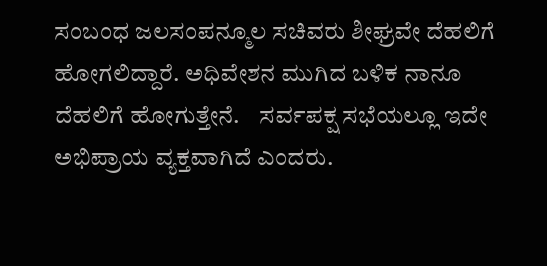ಸಂಬಂಧ ಜಲಸಂಪನ್ಮೂಲ ಸಚಿವರು ಶೀಘ್ರವೇ ದೆಹಲಿಗೆ ಹೋಗಲಿದ್ದಾರೆ. ಅಧಿವೇಶನ ಮುಗಿದ ಬಳಿಕ ನಾನೂ ದೆಹಲಿಗೆ ಹೋಗುತ್ತೇನೆ.    ಸರ್ವಪಕ್ಷ ಸಭೆಯಲ್ಲೂ ಇದೇ ಅಭಿಪ್ರಾಯ ವ್ಯಕ್ತವಾಗಿದೆ ಎಂದರು.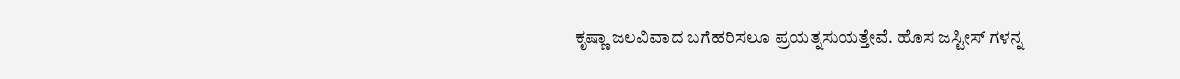ಕೃಷ್ಣಾ ಜಲವಿವಾದ ಬಗೆಹರಿಸಲೂ ಪ್ರಯತ್ನಸುಯತ್ತೇವೆ. ಹೊಸ ಜಸ್ಟೀಸ್ ಗಳನ್ನ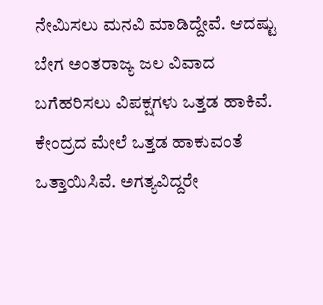ನೇಮಿಸಲು ಮನವಿ ಮಾಡಿದ್ದೇವೆ. ಆದಷ್ಟು ಬೇಗ ಅಂತರಾಜ್ಯ ಜಲ ವಿವಾದ ಬಗೆಹರಿಸಲು ವಿಪಕ್ಷಗಳು ಒತ್ತಡ ಹಾಕಿವೆ. ಕೇಂದ್ರದ ಮೇಲೆ ಒತ್ತಡ ಹಾಕುವಂತೆ ಒತ್ತಾಯಿಸಿವೆ. ಅಗತ್ಯವಿದ್ದರೇ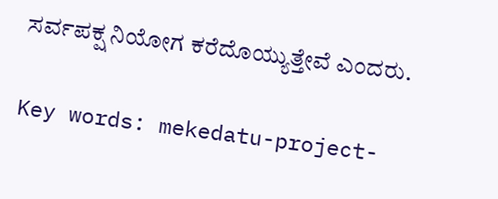ಸರ್ವಪಕ್ಷ ನಿಯೋಗ ಕರೆದೊಯ್ಯುತ್ತೇವೆ ಎಂದರು.

Key words: mekedatu-project-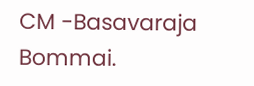CM -Basavaraja Bommai.